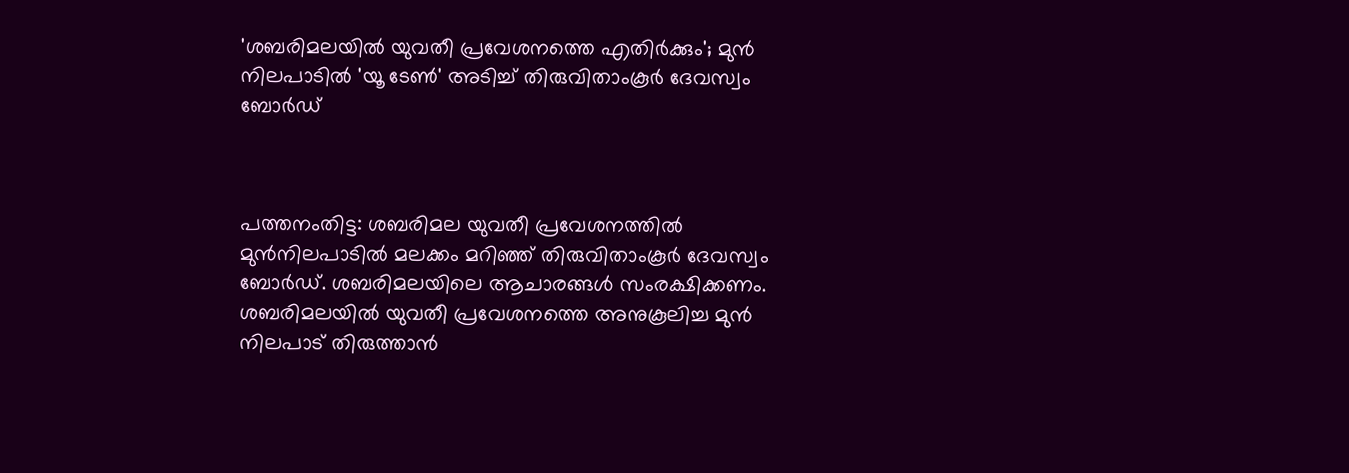'ശബരിമലയില്‍ യുവതീ പ്രവേശനത്തെ എതിര്‍ക്കും'; മുന്‍ നിലപാടില്‍ 'യൂ ടേണ്‍' അടിച്ച് തിരുവിതാംകൂര്‍ ദേവസ്വം ബോര്‍ഡ്



പത്തനംതിട്ട: ശബരിമല യുവതീ പ്രവേശനത്തിൽ മുൻനിലപാടിൽ മലക്കം മറിഞ്ഞ് തിരുവിതാംകൂർ ദേവസ്വം ബോർഡ്. ശബരിമലയിലെ ആചാരങ്ങൾ സംരക്ഷിക്കണം. ശബരിമലയിൽ യുവതീ പ്രവേശനത്തെ അനുകൂലിച്ച മുൻ നിലപാട് തിരുത്താൻ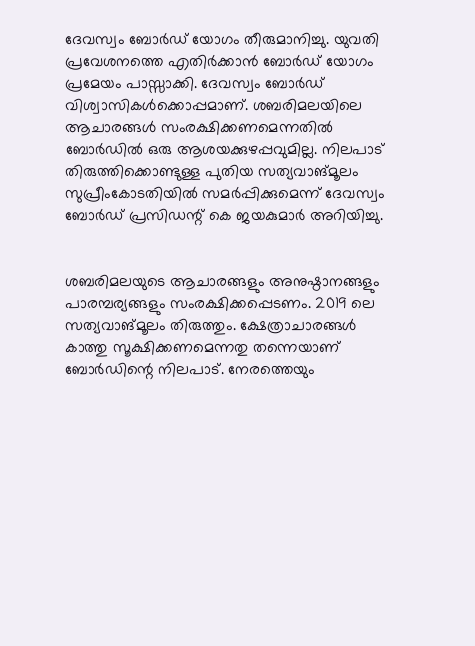ദേവസ്വം ബോർഡ് യോഗം തീരുമാനിച്ചു. യുവതി പ്രവേശനത്തെ എതിർക്കാൻ ബോർഡ് യോഗം പ്രമേയം പാസ്സാക്കി. ദേവസ്വം ബോർഡ് വിശ്വാസികൾക്കൊപ്പമാണ്. ശബരിമലയിലെ ആചാരങ്ങൾ സംരക്ഷിക്കണമെന്നതിൽ ബോർഡിൽ ഒരു ആശയക്കുഴപ്പവുമില്ല. നിലപാട് തിരുത്തിക്കൊണ്ടുള്ള പുതിയ സത്യവാങ്മൂലം സുപ്രീംകോടതിയിൽ സമർപ്പിക്കുമെന്ന് ദേവസ്വം ബോർഡ് പ്രസിഡന്റ് കെ ജയകുമാർ അറിയിച്ചു.


ശബരിമലയുടെ ആചാരങ്ങളും അനുഷ്ഠാനങ്ങളും പാരമ്പര്യങ്ങളും സംരക്ഷിക്കപ്പെടണം. 2019 ലെ സത്യവാങ്മൂലം തിരുത്തും. ക്ഷേത്രാചാരങ്ങൾ കാത്തു സൂക്ഷിക്കണമെന്നതു തന്നെയാണ് ബോർഡിന്റെ നിലപാട്. നേരത്തെയും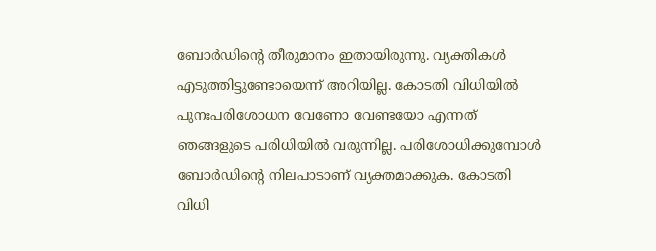ബോർഡിന്റെ തീരുമാനം ഇതായിരുന്നു. വ്യക്തികൾ എടുത്തിട്ടുണ്ടോയെന്ന് അറിയില്ല. കോടതി വിധിയിൽ പുനഃപരിശോധന വേണോ വേണ്ടയോ എന്നത് ഞങ്ങളുടെ പരിധിയിൽ വരുന്നില്ല. പരിശോധിക്കുമ്പോൾ ബോർഡിന്റെ നിലപാടാണ് വ്യക്തമാക്കുക. കോടതി വിധി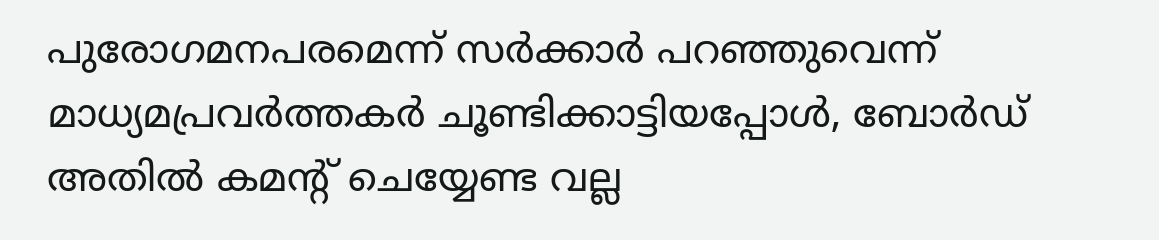പുരോഗമനപരമെന്ന് സർക്കാർ പറഞ്ഞുവെന്ന് മാധ്യമപ്രവർത്തകർ ചൂണ്ടിക്കാട്ടിയപ്പോൾ, ബോർഡ് അതിൽ കമന്റ് ചെയ്യേണ്ട വല്ല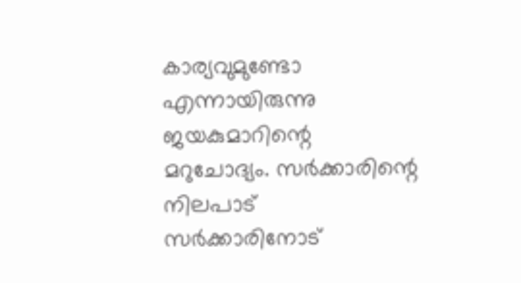കാര്യവുമുണ്ടോ എന്നായിരുന്നു ജയകുമാറിന്റെ മറുചോദ്യം. സർക്കാരിന്റെ നിലപാട് സർക്കാരിനോട്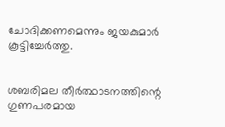ചോദിക്കണമെന്നും ജയകുമാർ കൂട്ടിച്ചേർത്തു.


ശബരിമല തീർത്ഥാടനത്തിന്റെ ഗുണപരമായ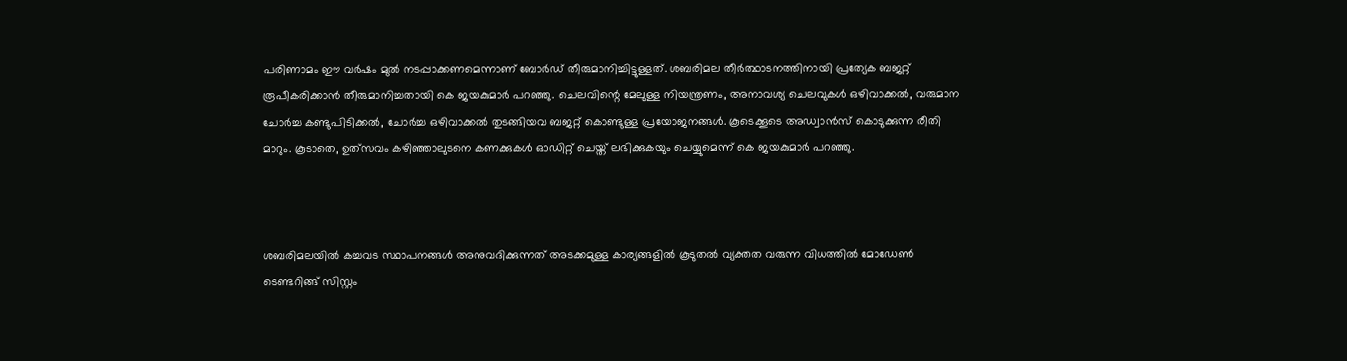പരിണാമം ഈ വർഷം മുൽ നടപ്പാക്കണമെന്നാണ് ബോർഡ് തീരുമാനിച്ചിട്ടുള്ളത്. ശബരിമല തീർത്ഥാടനത്തിനായി പ്രത്യേക ബജറ്റ് രൂപീകരിക്കാൻ തീരുമാനിച്ചതായി കെ ജയകുമാർ പറഞ്ഞു. ചെലവിന്റെ മേലുള്ള നിയന്ത്രണം, അനാവശ്യ ചെലവുകൾ ഒഴിവാക്കൽ, വരുമാന ചോർച്ച കണ്ടുപിടിക്കൽ, ചോർച്ച ഒഴിവാക്കൽ തുടങ്ങിയവ ബജറ്റ് കൊണ്ടുള്ള പ്രയോജനങ്ങൾ. കൂടെക്കൂടെ അഡ്വാൻസ് കൊടുക്കുന്ന രീതി മാറും. കൂടാതെ, ഉത്‌സവം കഴിഞ്ഞാലുടനെ കണക്കുകൾ ഓഡിറ്റ് ചെയ്ത് ലഭിക്കുകയും ചെയ്യുമെന്ന് കെ ജയകുമാർ പറഞ്ഞു.



ശബരിമലയിൽ കച്ചവട സ്ഥാപനങ്ങൾ അനുവദിക്കുന്നത് അടക്കമുള്ള കാര്യങ്ങളിൽ കൂടുതൽ വ്യക്തത വരുന്ന വിധത്തിൽ മോഡേൺ ടെണ്ടറിങ്ങ് സിസ്റ്റം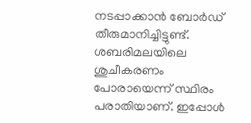നടപ്പാക്കാൻ ബോർഡ് തീരുമാനിച്ചിട്ടുണ്ട്. ശബരിമലയിലെ ശുചീകരണം പോരായെന്ന് സ്ഥിരം പരാതിയാണ്. ഇപ്പോൾ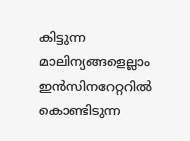കിട്ടുന്ന മാലിന്യങ്ങളെല്ലാം ഇൻസിനറേറ്ററിൽ കൊണ്ടിടുന്ന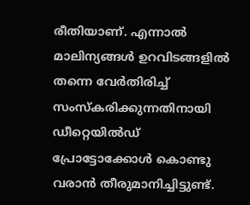രീതിയാണ്. എന്നാൽ മാലിന്യങ്ങൾ ഉറവിടങ്ങളിൽ തന്നെ വേർതിരിച്ച് സംസ്‌കരിക്കുന്നതിനായി ഡീറ്റെയിൽഡ് പ്രോട്ടോക്കോൾ കൊണ്ടു വരാൻ തീരുമാനിച്ചിട്ടുണ്ട്.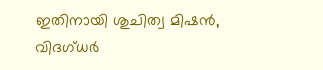ഇതിനായി ശുചിത്വ മിഷൻ, വിദഗ്ധർ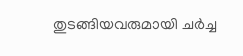തുടങ്ങിയവരുമായി ചർച്ച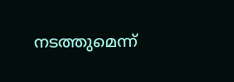നടത്തുമെന്ന്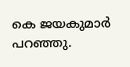കെ ജയകുമാർ പറഞ്ഞു.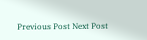Previous Post Next Post